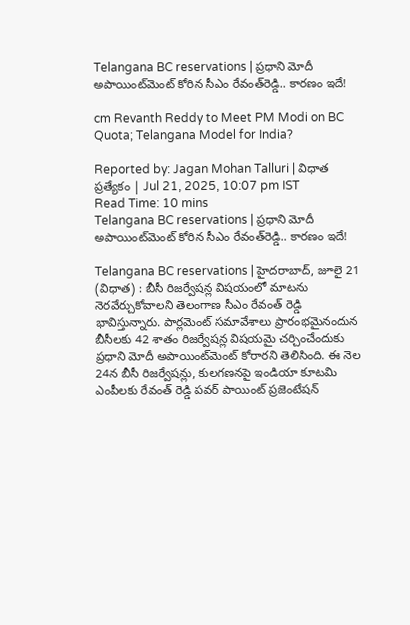Telangana BC reservations | ప్రధాని మోదీ అపాయింట్‌మెంట్‌ కోరిన సీఎం రేవంత్‌రెడ్డి.. కారణం ఇదే!

cm Revanth Reddy to Meet PM Modi on BC Quota; Telangana Model for India?

Reported by: Jagan Mohan Talluri | విధాత ప్రత్యేకం | Jul 21, 2025, 10:07 pm IST
Read Time: 10 mins
Telangana BC reservations | ప్రధాని మోదీ అపాయింట్‌మెంట్‌ కోరిన సీఎం రేవంత్‌రెడ్డి.. కారణం ఇదే!

Telangana BC reservations | హైదరాబాద్‌, జూలై 21 (విధాత) : బీసీ రిజర్వేషన్ల విషయంలో మాటను నెరవేర్చుకోవాలని తెలంగాణ సీఎం రేవంత్ రెడ్డి భావిస్తున్నారు. పార్లమెంట్ సమావేశాలు ప్రారంభమైనందున బీసీలకు 42 శాతం రిజర్వేషన్ల విషయమై చర్చించేందుకు ప్రధాని మోదీ అపాయింట్‌మెంట్‌ కోరారని తెలిసింది. ఈ నెల 24న బీసీ రిజర్వేషన్లు, కులగణనపై ఇండియా కూటమి ఎంపీలకు రేవంత్ రెడ్డి పవర్ పాయింట్ ప్రజెంటేషన్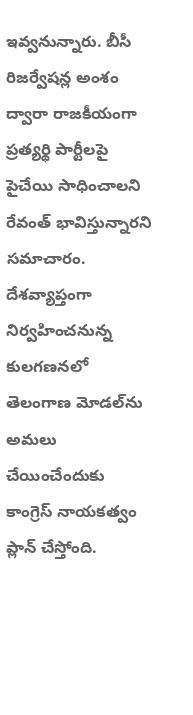ఇవ్వనున్నారు. బీసీ రిజర్వేషన్ల అంశం ద్వారా రాజకీయంగా ప్రత్యర్థి పార్టీలపై పైచేయి సాధించాలని రేవంత్ భావిస్తున్నారని సమాచారం. దేశవ్యాప్తంగా నిర్వహించనున్న కులగణనలో తెలంగాణ మోడల్‌ను అమలు చేయించేందుకు కాంగ్రెస్ నాయకత్వం ప్లాన్ చేస్తోంది.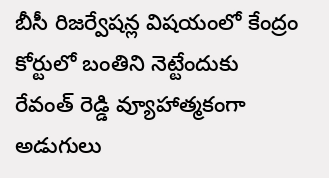బీసీ రిజర్వేషన్ల విషయంలో కేంద్రం కోర్టులో బంతిని నెట్టేందుకు రేవంత్ రెడ్డి వ్యూహాత్మకంగా అడుగులు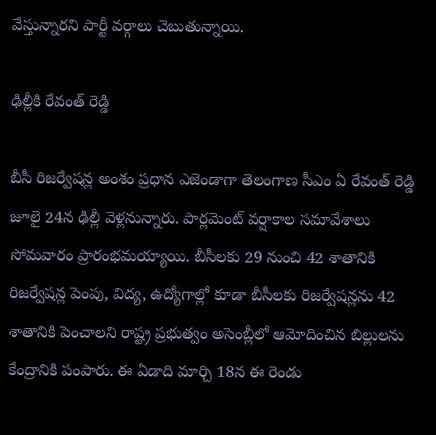వేస్తున్నారని పార్టీ వర్గాలు చెబుతున్నాయి.

ఢిల్లీకి రేవంత్ రెడ్డి

బీసీ రిజర్వేషన్ల అంశం ప్రధాన ఎజెండాగా తెలంగాణ సీఎం ఏ రేవంత్ రెడ్డి జూలై 24న ఢిల్లీ వెళ్లనున్నారు. పార్లమెంట్ వర్షాకాల సమావేశాలు సోమవారం ప్రారంభమయ్యాయి. బీసీలకు 29 నుంచి 42 శాతానికి రిజర్వేషన్ల పెంపు, విద్య, ఉద్యోగాల్లో కూడా బీసీలకు రిజర్వేషన్లను 42 శాతానికి పెంచాలని రాష్ట్ర ప్రభుత్వం అసెంబ్లీలో ఆమోదించిన బిల్లులను కేంద్రానికి పంపారు. ఈ ఏడాది మార్చి 18న ఈ రెండు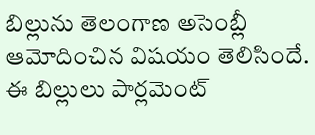బిల్లును తెలంగాణ అసెంబ్లీ ఆమోదించిన విషయం తెలిసిందే. ఈ బిల్లులు పార్లమెంట్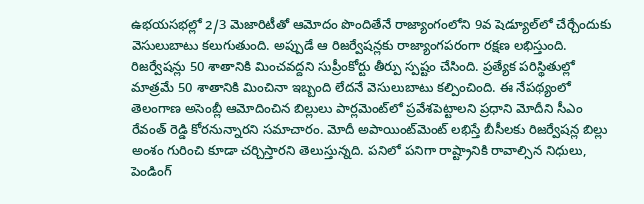ఉభయసభల్లో 2/3 మెజారిటీతో ఆమోదం పొందితేనే రాజ్యాంగంలోని 9వ షెడ్యూల్‌లో చేర్చేందుకు వెసులుబాటు కలుగుతుంది. అప్పుడే ఆ రిజర్వేషన్లకు రాజ్యాంగపరంగా రక్షణ లభిస్తుంది. రిజర్వేషన్లు 50 శాతానికి మించవద్దని సుప్రీంకోర్టు తీర్పు స్పష్టం చేసింది. ప్రత్యేక పరిస్థితుల్లో మాత్రమే 50 శాతానికి మించినా ఇబ్బంది లేదనే వెసులుబాటు కల్పించింది. ఈ నేపథ్యంలో తెలంగాణ అసెంబ్లీ ఆమోదించిన బిల్లులు పార్లమెంట్‌లో ప్రవేశపెట్టాలని ప్రధాని మోదీని సీఎం రేవంత్ రెడ్డి కోరనున్నారని సమాచారం. మోదీ అపాయింట్‌మెంట్‌ లభిస్తే బీసీలకు రిజర్వేషన్ల బిల్లు అంశం గురించి కూడా చర్చిస్తారని తెలుస్తున్నది. పనిలో పనిగా రాష్ట్రానికి రావాల్సిన నిధులు, పెండింగ్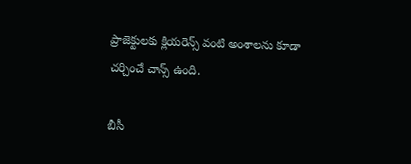ప్రాజెక్టులకు క్లియరెన్స్ వంటి అంశాలను కూడా చర్చించే చాన్స్ ఉంది.

బీసీ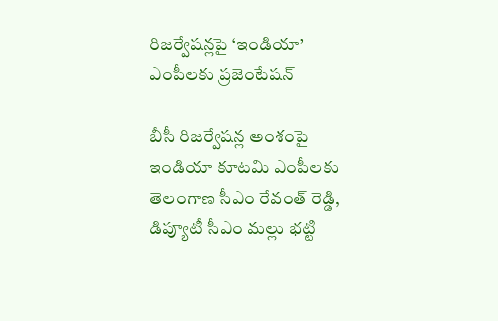రిజర్వేషన్లపై ‘ఇండియా’ ఎంపీలకు ప్రజెంటేషన్

బీసీ రిజర్వేషన్ల అంశంపై ఇండియా కూటమి ఎంపీలకు తెలంగాణ సీఎం రేవంత్ రెడ్డి, డిప్యూటీ సీఎం మల్లు భట్టి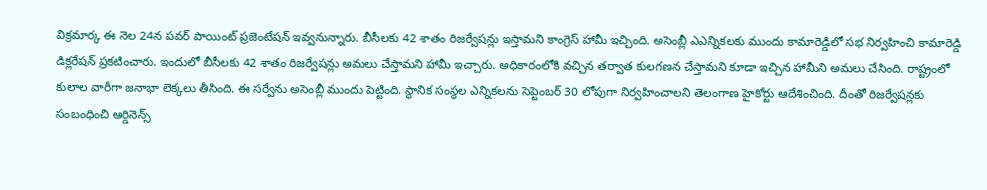విక్రమార్క ఈ నెల 24న పవర్ పాయింట్ ప్రజెంటేషన్ ఇవ్వనున్నారు. బీసీలకు 42 శాతం రిజర్వేషన్లు ఇస్తామని కాంగ్రెస్ హామీ ఇచ్చింది. అసెంబ్లీ ఎఎన్నికలకు ముందు కామారెడ్డిలో సభ నిర్వహించి కామారెడ్డి డిక్లరేషన్ ప్రకటించారు. ఇందులో బీసీలకు 42 శాతం రిజర్వేషన్లు అమలు చేస్తామని హామీ ఇచ్చారు. అధికారంలోకి వచ్చిన తర్వాత కులగణన చేస్తామని కూడా ఇచ్చిన హామీని అమలు చేసింది. రాష్ట్రంలో కులాల వారీగా జనాభా లెక్కలు తీసింది. ఈ సర్వేను అసెంబ్లీ ముందు పెట్టింది. స్థానిక సంస్థల ఎన్నికలను సెప్టెంబర్ 30 లోపుగా నిర్వహించాలని తెలంగాణ హైకోర్టు ఆదేశించింది. దీంతో రిజర్వేషన్లకు సంబంధించి ఆర్డినెన్స్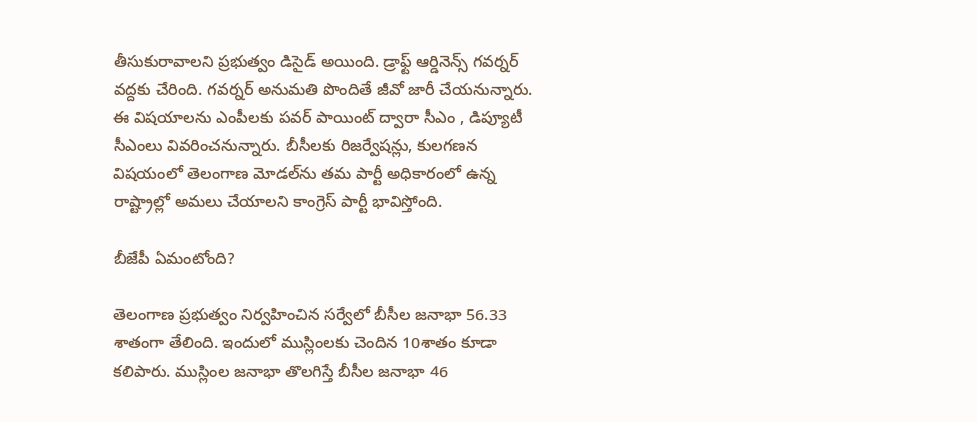తీసుకురావాలని ప్రభుత్వం డిసైడ్ అయింది. డ్రాఫ్ట్ ఆర్డినెన్స్ గవర్నర్ వద్దకు చేరింది. గవర్నర్ అనుమతి పొందితే జీవో జారీ చేయనున్నారు. ఈ విషయాలను ఎంపీలకు పవర్ పాయింట్ ద్వారా సీఎం , డిప్యూటీ సీఎంలు వివరించనున్నారు. బీసీలకు రిజర్వేషన్లు, కులగణన విషయంలో తెలంగాణ మోడల్‌ను తమ పార్టీ అధికారంలో ఉన్న రాష్ట్రాల్లో అమలు చేయాలని కాంగ్రెస్ పార్టీ భావిస్తోంది.

బీజేపీ ఏమంటోంది?

తెలంగాణ ప్రభుత్వం నిర్వహించిన సర్వేలో బీసీల జనాభా 56.33 శాతంగా తేలింది. ఇందులో ముస్లింలకు చెందిన 10శాతం కూడా కలిపారు. ముస్లింల జనాభా తొలగిస్తే బీసీల జనాభా 46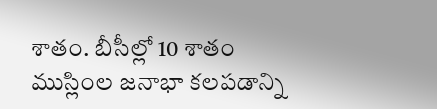శాతం. బీసీల్లో 10 శాతం ముస్లింల జనాభా కలపడాన్ని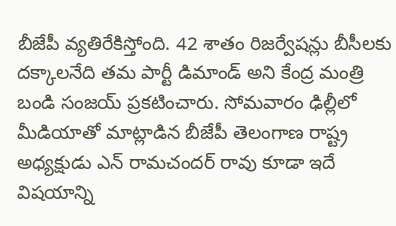బీజేపీ వ్యతిరేకిస్తోంది. 42 శాతం రిజర్వేషన్లు బీసీలకు దక్కాలనేది తమ పార్టీ డిమాండ్ అని కేంద్ర మంత్రి బండి సంజయ్ ప్రకటించారు. సోమవారం ఢిల్లీలో మీడియాతో మాట్లాడిన బీజేపీ తెలంగాణ రాష్ట్ర అధ్యక్షుడు ఎన్ రామచందర్ రావు కూడా ఇదే విషయాన్ని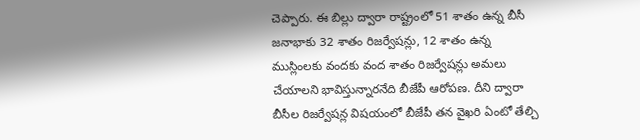చెప్పారు. ఈ బిల్లు ద్వారా రాష్ట్రంలో 51 శాతం ఉన్న బీసీ జనాభాకు 32 శాతం రిజర్వేషన్లు, 12 శాతం ఉన్న ముస్లింలకు వందకు వంద శాతం రిజర్వేషన్లు అమలు చేయాలని భావిస్తున్నారనేది బీజేపీ ఆరోపణ. దీని ద్వారా బీసీల రిజర్వేషన్ల విషయంలో బీజేపీ తన వైఖరి ఏంటో తేల్చి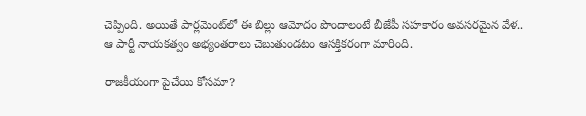చెప్పింది. అయితే పార్లమెంట్‌లో ఈ బిల్లు ఆమోదం పొందాలంటే బీజేపీ సహకారం అవసరమైన వేళ.. ఆ పార్టీ నాయకత్వం అభ్యంతరాలు చెబుతుండటం ఆసక్తికరంగా మారింది.

రాజకీయంగా పైచేయి కోసమా?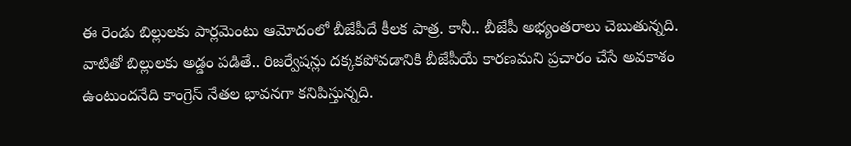ఈ రెండు బిల్లులకు పార్లమెంటు ఆమోదంలో బీజేపీదే కీలక పాత్ర. కానీ.. బీజేపీ అభ్యంతరాలు చెబుతున్నది. వాటితో బిల్లులకు అడ్డం పడితే.. రిజర్వేషన్లు దక్కకపోవడానికి బీజేపీయే కారణమని ప్రచారం చేసే అవకాశం ఉంటుందనేది కాంగ్రెస్‌ నేతల భావనగా కనిపిస్తున్నది.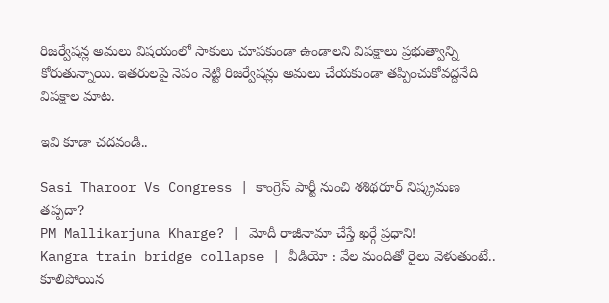రిజర్వేషన్ల అమలు విషయంలో సాకులు చూపకుండా ఉండాలని విపక్షాలు ప్రభుత్వాన్ని కోరుతున్నాయి. ఇతరులపై నెపం నెట్టి రిజర్వేషన్లు అమలు చేయకుండా తప్పించుకోవద్దనేది విపక్షాల మాట.

ఇవి కూడా చదవండి..

Sasi Tharoor Vs Congress | కాంగ్రెస్‌ పార్టీ నుంచి శశిథరూర్‌ నిష్క్రమణ తప్పదా?
PM Mallikarjuna Kharge? | మోదీ రాజీనామా చేస్తే ఖర్గే ప్రధాని!
Kangra train bridge collapse | వీడియో : వేల మందితో రైలు వెళుతుంటే.. కూలిపోయిన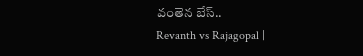వంతెన బేస్‌..
Revanth vs Rajagopal |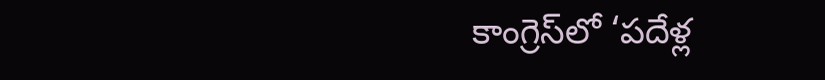కాంగ్రెస్‌లో ‘పదేళ్ల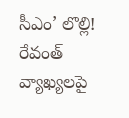సీఎం’ లొల్లి! రేవంత్‌ వ్యాఖ్యలపై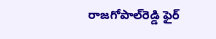రాజగోపాల్‌రెడ్డి ఫైర్‌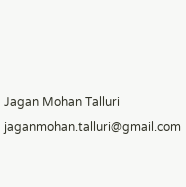Jagan Mohan Talluri
jaganmohan.talluri@gmail.com